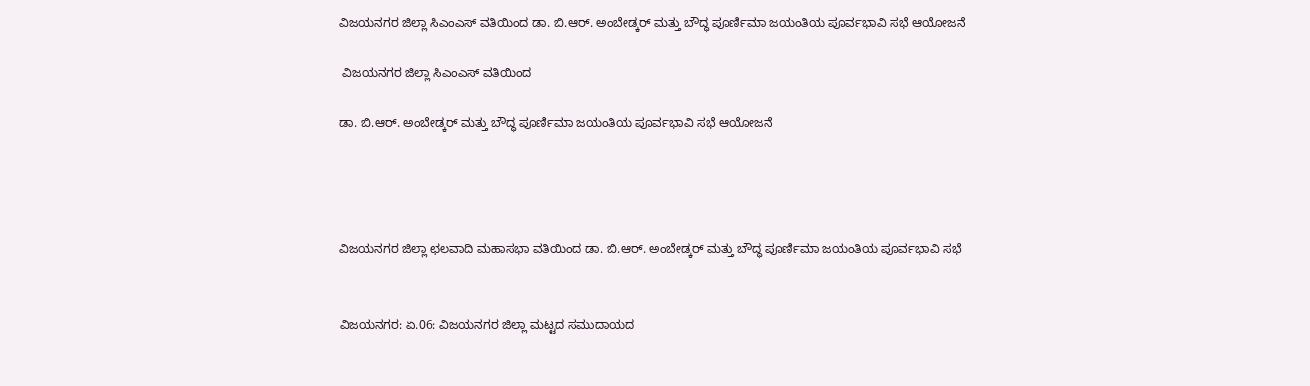ವಿಜಯನಗರ ಜಿಲ್ಲಾ ಸಿಎಂಎಸ್ ವತಿಯಿಂದ ಡಾ. ಬಿ.ಆರ್. ಅಂಬೇಡ್ಕರ್ ಮತ್ತು ಬೌದ್ಧ ಪೂರ್ಣಿಮಾ ಜಯಂತಿಯ ಪೂರ್ವಭಾವಿ ಸಭೆ ಆಯೋಜನೆ

 ವಿಜಯನಗರ ಜಿಲ್ಲಾ ಸಿಎಂಎಸ್ ವತಿಯಿಂದ

ಡಾ. ಬಿ.ಆರ್. ಅಂಬೇಡ್ಕರ್ ಮತ್ತು ಬೌದ್ಧ ಪೂರ್ಣಿಮಾ ಜಯಂತಿಯ ಪೂರ್ವಭಾವಿ ಸಭೆ ಆಯೋಜನೆ




ವಿಜಯನಗರ ಜಿಲ್ಲಾ ಛಲವಾದಿ ಮಹಾಸಭಾ ವತಿಯಿಂದ ಡಾ. ಬಿ.ಆರ್. ಅಂಬೇಡ್ಕರ್ ಮತ್ತು ಬೌದ್ಧ ಪೂರ್ಣಿಮಾ ಜಯಂತಿಯ ಪೂರ್ವಭಾವಿ ಸಭೆ


ವಿಜಯನಗರ: ಏ.06: ವಿಜಯನಗರ ಜಿಲ್ಲಾ ಮಟ್ಟದ ಸಮುದಾಯದ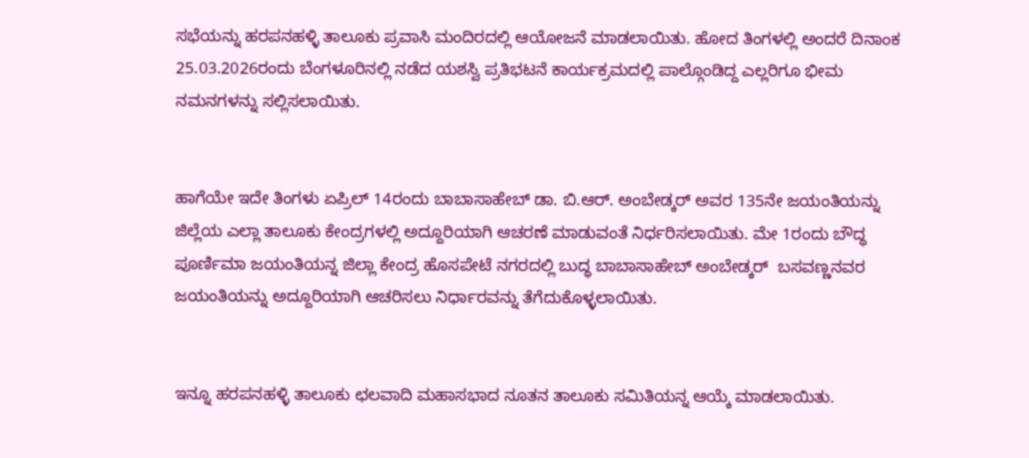ಸಭೆಯನ್ನು ಹರಪನಹಳ್ಳಿ ತಾಲೂಕು ಪ್ರವಾಸಿ ಮಂದಿರದಲ್ಲಿ ಆಯೋಜನೆ ಮಾಡಲಾಯಿತು. ಹೋದ ತಿಂಗಳಲ್ಲಿ ಅಂದರೆ ದಿನಾಂಕ 25.03.2026ರಂದು ಬೆಂಗಳೂರಿನಲ್ಲಿ ನಡೆದ ಯಶಸ್ವಿ ಪ್ರತಿಭಟನೆ ಕಾರ್ಯಕ್ರಮದಲ್ಲಿ ಪಾಲ್ಗೊಂಡಿದ್ದ ಎಲ್ಲರಿಗೂ ಭೀಮ ನಮನಗಳನ್ನು ಸಲ್ಲಿಸಲಾಯಿತು.


ಹಾಗೆಯೇ ಇದೇ ತಿಂಗಳು ಏಪ್ರಿಲ್ 14ರಂದು ಬಾಬಾಸಾಹೇಬ್ ಡಾ. ಬಿ.ಆರ್. ಅಂಬೇಡ್ಕರ್ ಅವರ 135ನೇ ಜಯಂತಿಯನ್ನು ಜಿಲ್ಲೆಯ ಎಲ್ಲಾ ತಾಲೂಕು ಕೇಂದ್ರಗಳಲ್ಲಿ ಅದ್ದೂರಿಯಾಗಿ ಆಚರಣೆ ಮಾಡುವಂತೆ ನಿರ್ಧರಿಸಲಾಯಿತು. ಮೇ 1ರಂದು ಬೌದ್ಧ ಪೂರ್ಣಿಮಾ ಜಯಂತಿಯನ್ನ ಜಿಲ್ಲಾ ಕೇಂದ್ರ ಹೊಸಪೇಟೆ ನಗರದಲ್ಲಿ ಬುದ್ಧ ಬಾಬಾಸಾಹೇಬ್ ಅಂಬೇಡ್ಕರ್  ಬಸವಣ್ಣನವರ ಜಯಂತಿಯನ್ನು ಅದ್ದೂರಿಯಾಗಿ ಆಚರಿಸಲು ನಿರ್ಧಾರವನ್ನು ತೆಗೆದುಕೊಳ್ಳಲಾಯಿತು.


ಇನ್ನೂ ಹರಪನಹಳ್ಳಿ ತಾಲೂಕು ಛಲವಾದಿ ಮಹಾಸಭಾದ ನೂತನ ತಾಲೂಕು ಸಮಿತಿಯನ್ನ ಆಯ್ಕೆ ಮಾಡಲಾಯಿತು.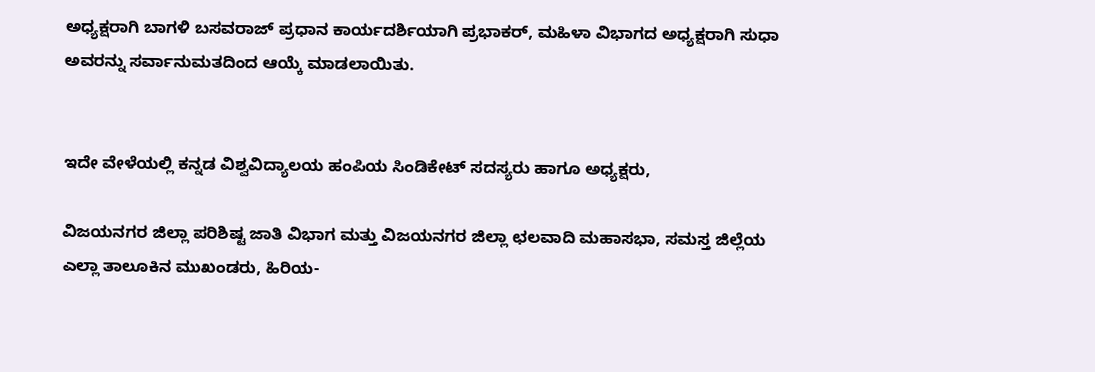ಅಧ್ಯಕ್ಷರಾಗಿ ಬಾಗಳಿ ಬಸವರಾಜ್ ಪ್ರಧಾನ ಕಾರ್ಯದರ್ಶಿಯಾಗಿ ಪ್ರಭಾಕರ್, ಮಹಿಳಾ ವಿಭಾಗದ ಅಧ್ಯಕ್ಷರಾಗಿ ಸುಧಾ ಅವರನ್ನು ಸರ್ವಾನುಮತದಿಂದ ಆಯ್ಕೆ ಮಾಡಲಾಯಿತು.


ಇದೇ ವೇಳೆಯಲ್ಲಿ ಕನ್ನಡ ವಿಶ್ವವಿದ್ಯಾಲಯ ಹಂಪಿಯ ಸಿಂಡಿಕೇಟ್ ಸದಸ್ಯರು ಹಾಗೂ ಅಧ್ಯಕ್ಷರು,

ವಿಜಯನಗರ ಜಿಲ್ಲಾ ಪರಿಶಿಷ್ಟ ಜಾತಿ ವಿಭಾಗ ಮತ್ತು ವಿಜಯನಗರ ಜಿಲ್ಲಾ ಛಲವಾದಿ ಮಹಾಸಭಾ, ಸಮಸ್ತ ಜಿಲ್ಲೆಯ ಎಲ್ಲಾ ತಾಲೂಕಿನ ಮುಖಂಡರು, ಹಿರಿಯ-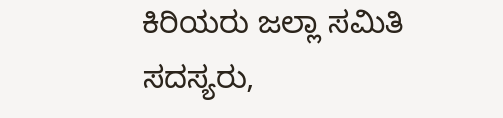ಕಿರಿಯರು ಜಲ್ಲಾ ಸಮಿತಿ ಸದಸ್ಯರು,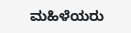ಮಹಿಳೆಯರು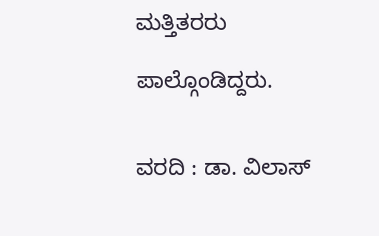ಮತ್ತಿತರರು

ಪಾಲ್ಗೊಂಡಿದ್ದರು.


ವರದಿ : ಡಾ. ವಿಲಾಸ್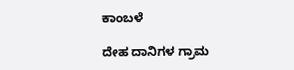ಕಾಂಬಳೆ

ದೇಹ ದಾನಿಗಳ ಗ್ರಾಮ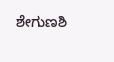ಶೇಗುಣಶಿ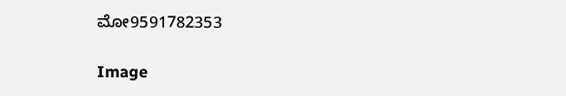ಮೋ9591782353

Image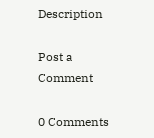Description

Post a Comment

0 Comments